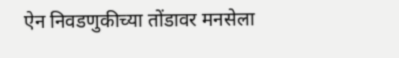ऐन निवडणुकीच्या तोंडावर मनसेला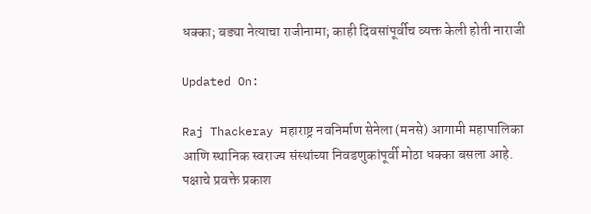धक्का; बड्या नेत्याचा राजीनामा; काही दिवसांपूर्वीच व्यक्त केली होती नाराजी

Updated On:

Raj Thackeray महाराष्ट्र नवनिर्माण सेनेला (मनसे) आगामी महापालिका आणि स्थानिक स्वराज्य संस्थांच्या निवडणुकांपूर्वी मोठा धक्का बसला आहे. पक्षाचे प्रवक्ते प्रकाश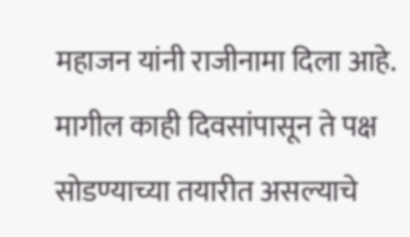महाजन यांनी राजीनामा दिला आहे. मागील काही दिवसांपासून ते पक्ष सोडण्याच्या तयारीत असल्याचे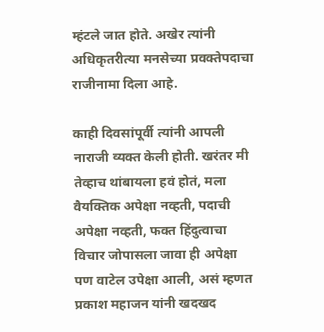म्हंटले जात होते. अखेर त्यांनी अधिकृतरीत्या मनसेच्या प्रवक्तेपदाचा राजीनामा दिला आहे.

काही दिवसांपूर्वी त्यांनी आपली नाराजी व्यक्त केली होती. खरंतर मी तेव्हाच थांबायला हवं होतं, मला वैयक्तिक अपेक्षा नव्हती, पदाची अपेक्षा नव्हती, फक्त हिंदुत्वाचा विचार जोपासला जावा ही अपेक्षा पण वाटेल उपेक्षा आली, असं म्हणत प्रकाश महाजन यांनी खदखद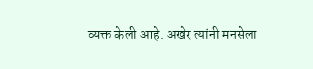व्यक्त केली आहे. अखेर त्यांनी मनसेला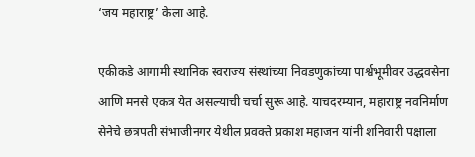‘जय महाराष्ट्र’ केला आहे.

एकीकडे आगामी स्थानिक स्वराज्य संस्थांच्या निवडणुकांच्या पार्श्वभूमीवर उद्धवसेना आणि मनसे एकत्र येत असल्याची चर्चा सुरू आहे. याचदरम्यान, महाराष्ट्र नवनिर्माण सेनेचे छत्रपती संभाजीनगर येथील प्रवक्ते प्रकाश महाजन यांनी शनिवारी पक्षाला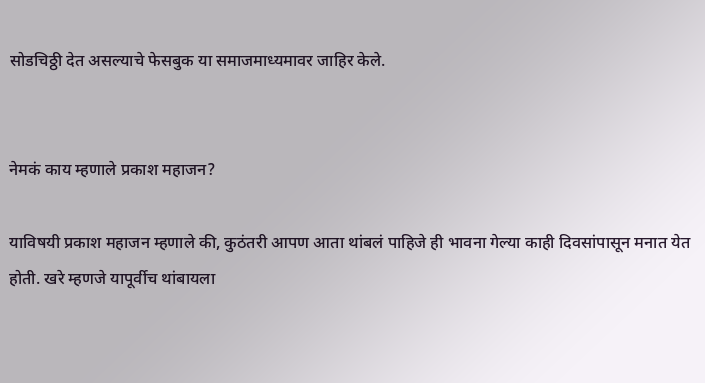सोडचिठ्ठी देत असल्याचे फेसबुक या समाजमाध्यमावर जाहिर केले.


नेमकं काय म्हणाले प्रकाश महाजन?

याविषयी प्रकाश महाजन म्हणाले की, कुठंतरी आपण आता थांबलं पाहिजे ही भावना गेल्या काही दिवसांपासून मनात येत होती. खरे म्हणजे यापूर्वीच थांबायला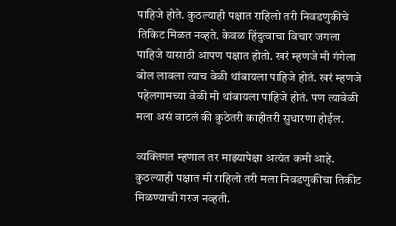पाहिजे होते. कुठल्याही पक्षात राहिलो तरी निवडणुकीचे तिकिट मिळत नव्हते. केवळ हिंदुत्वाचा विचार जगला पाहिजे यासाठी आपण पक्षात होतो. खरं म्हणजे मी गंगेला बोल लावला त्याच वेळी थांबायला पाहिजे होतं. खरं म्हणजे पहेलगामच्या वेळी मी थांबायला पाहिजे होतं. पण त्यावेळी मला असं वाटलं की कुठेतरी काहीतरी सुधारणा होईल.

व्यक्तिगत म्हणाल तर माझ्यापेक्षा अत्यंत कमी आहे. कुठल्याही पक्षात मी राहिलो तरी मला निवडणुकीचा तिकीट मिळण्याची गरज नव्हती.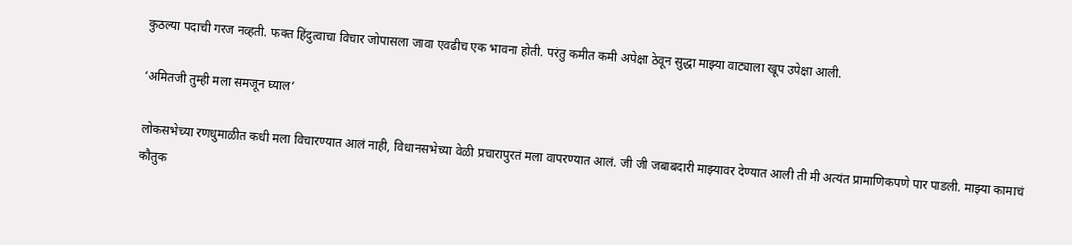कुठल्या पदाची गरज नव्हती. फक्त हिंदुत्वाचा विचार जोपासला जावा एवढीच एक भावना होती. परंतु कमीत कमी अपेक्षा ठेवून सुद्धा माझ्या वाट्याला खूप उपेक्षा आली.

‘अमितजी तुम्ही मला समजून घ्याल’

लोकसभेच्या रणधुमाळीत कधी मला विचारण्यात आलं नाही, विधानसभेच्या वेळी प्रचारापुरतं मला वापरण्यात आलं. जी जी जबाबदारी माझ्यावर देण्यात आली ती मी अत्यंत प्रामाणिकपणे पार पाडली. माझ्या कामाचं कौतुक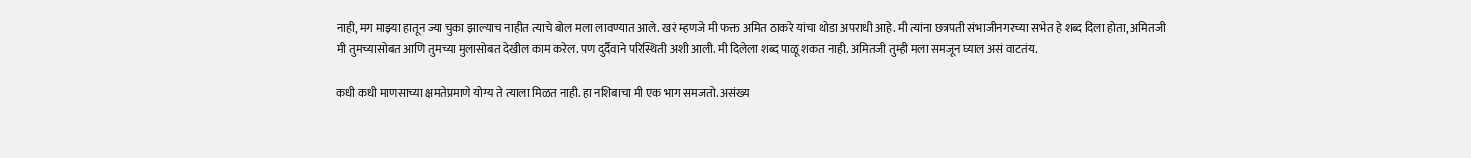नाही, मग माझ्या हातून ज्या चुका झाल्याच नाहीत त्याचे बोल मला लावण्यात आले. खरं म्हणजे मी फक्त अमित ठाकरे यांचा थोडा अपराधी आहे. मी त्यांना छत्रपती संभाजीनगरच्या सभेत हे शब्द दिला होता, अमितजी मी तुमच्यासोबत आणि तुमच्या मुलासोबत देखील काम करेल. पण दुर्दैवाने परिस्थिती अशी आली. मी दिलेला शब्द पाळू शकत नाही. अमितजी तुम्ही मला समजून घ्याल असं वाटतंय.

कधी कधी माणसाच्या क्षमतेप्रमाणे योग्य ते त्याला मिळत नाही. हा नशिबाचा मी एक भाग समजतो. असंख्य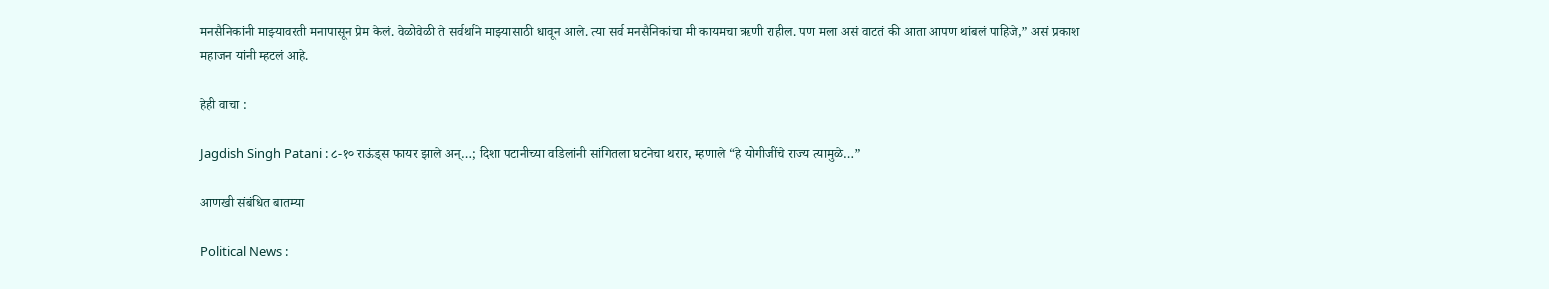मनसैनिकांनी माझ्यावरती मनापासून प्रेम केलं. वेळोवेळी ते सर्वर्थाने माझ्यासाठी धावून आले. त्या सर्व मनसैनिकांचा मी कायमचा ऋणी राहील. पण मला असं वाटतं की आता आपण थांबलं पाहिजे,” असं प्रकाश महाजन यांनी म्हटलं आहे.

हेही वाचा :

Jagdish Singh Patani : ८-१० राऊंड्स फायर झाले अन्…; दिशा पटानीच्या वडिलांनी सांगितला घटनेचा थरार, म्हणाले “हे योगीजींचे राज्य त्यामुळे…”

आणखी संबंधित बातम्या

Political News :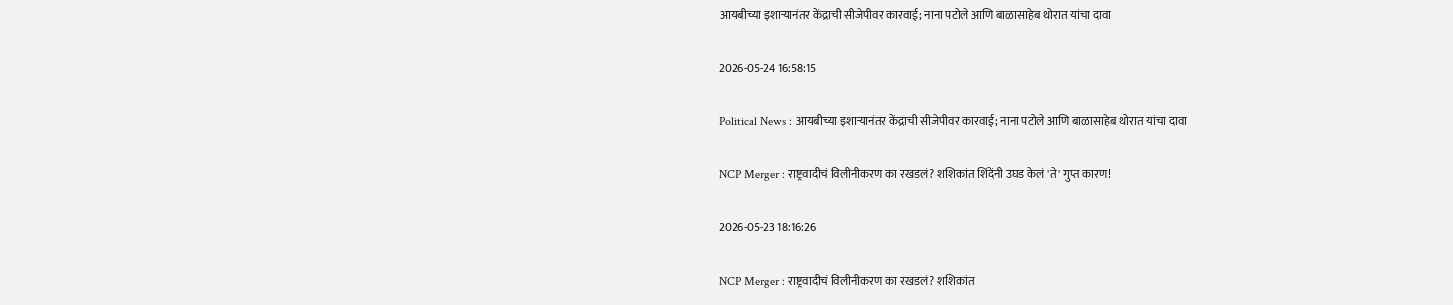आयबीच्या इशाऱ्यानंतर केंद्राची सीजेपीवर कारवाई; नाना पटोले आणि बाळासाहेब थोरात यांचा दावा

2026-05-24 16:58:15

Political News : आयबीच्या इशाऱ्यानंतर केंद्राची सीजेपीवर कारवाई; नाना पटोले आणि बाळासाहेब थोरात यांचा दावा

NCP Merger : राष्ट्रवादीचं विलीनीकरण का रखडलं? शशिकांत शिंदेंनी उघड केलं 'ते' गुप्त कारण!

2026-05-23 18:16:26

NCP Merger : राष्ट्रवादीचं विलीनीकरण का रखडलं? शशिकांत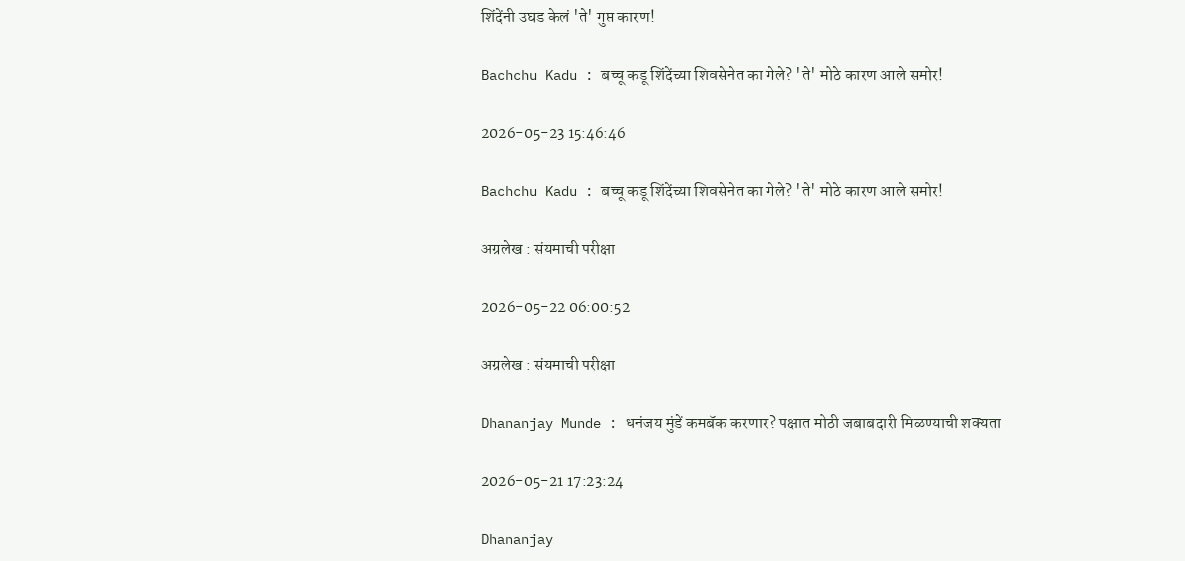शिंदेंनी उघड केलं 'ते' गुप्त कारण!

Bachchu Kadu : बच्चू कडू शिंदेंच्या शिवसेनेत का गेले? 'ते' मोठे कारण आले समोर!

2026-05-23 15:46:46

Bachchu Kadu : बच्चू कडू शिंदेंच्या शिवसेनेत का गेले? 'ते' मोठे कारण आले समोर!

अग्रलेख : संयमाची परीक्षा

2026-05-22 06:00:52

अग्रलेख : संयमाची परीक्षा

Dhananjay Munde : धनंजय मुंडें कमबॅक करणार? पक्षात मोठी जबाबदारी मिळण्याची शक्यता

2026-05-21 17:23:24

Dhananjay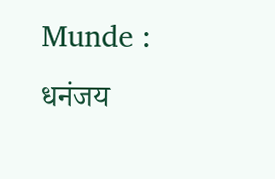Munde : धनंजय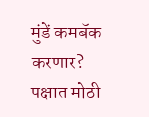मुंडें कमबॅक करणार? पक्षात मोठी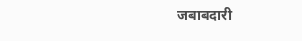जबाबदारी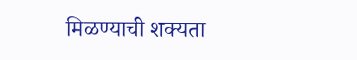मिळण्याची शक्यता